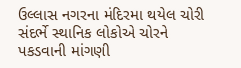ઉલ્લાસ નગરના મંદિરમા થયેલ ચોરી સંદર્ભે સ્થાનિક લોકોએ ચોરને પકડવાની માંગણી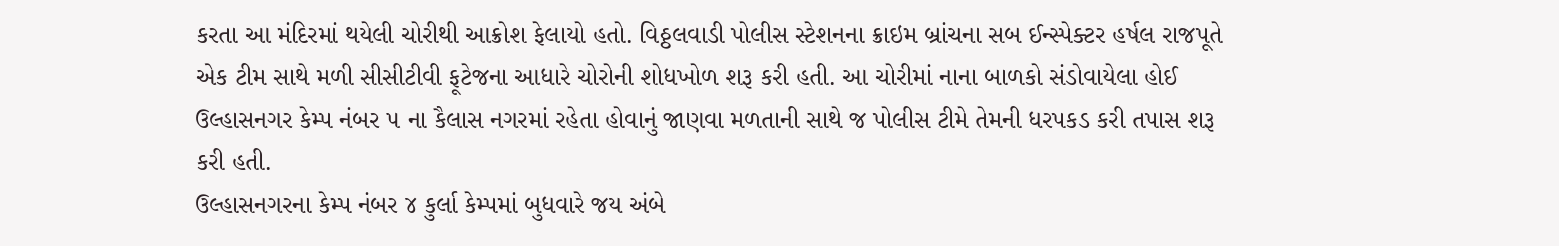કરતા આ મંદિરમાં થયેલી ચોરીથી આક્રોશ ફેલાયો હતો. વિઠ્ઠલવાડી પોલીસ સ્ટેશનના ક્રાઇમ બ્રાંચના સબ ઈન્સ્પેક્ટર હર્ષલ રાજપૂતે એક ટીમ સાથે મળી સીસીટીવી ફૂટેજના આધારે ચોરોની શોધખોળ શરૂ કરી હતી. આ ચોરીમાં નાના બાળકો સંડોવાયેલા હોઈ ઉલ્હાસનગર કેમ્પ નંબર ૫ ના કૈલાસ નગરમાં રહેતા હોવાનું જાણવા મળતાની સાથે જ પોલીસ ટીમે તેમની ધરપકડ કરી તપાસ શરૂ કરી હતી.
ઉલ્હાસનગરના કેમ્પ નંબર ૪ કુર્લા કેમ્પમાં બુધવારે જય અંબે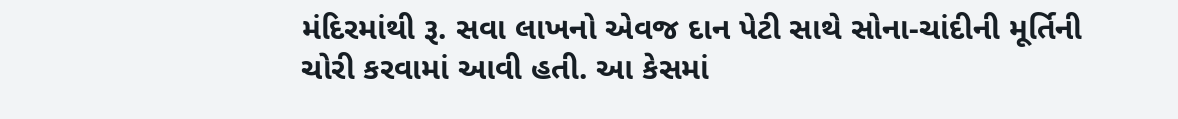મંદિરમાંથી રૂ. સવા લાખનો એવજ દાન પેટી સાથે સોના-ચાંદીની મૂર્તિની ચોરી કરવામાં આવી હતી. આ કેસમાં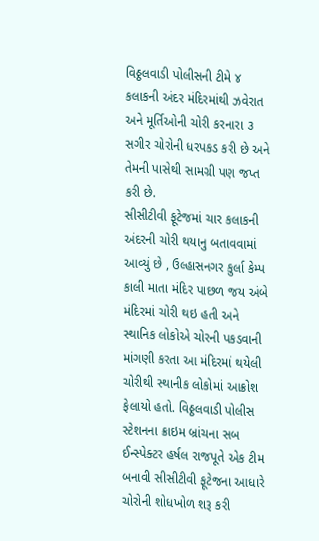વિઠ્ઠલવાડી પોલીસની ટીમે ૪ કલાકની અંદર મંદિરમાંથી ઝવેરાત અને મૂર્તિઓની ચોરી કરનારા ૩ સગીર ચોરોની ધરપકડ કરી છે અને તેમની પાસેથી સામગ્રી પણ જપ્ત કરી છે.
સીસીટીવી ફૂટેજમાં ચાર કલાકની અંદરની ચોરી થયાનુ બતાવવામાં આવ્યું છે , ઉલ્હાસનગર કુર્લા કેમ્પ કાલી માતા મંદિર પાછળ જય અંબે મંદિરમાં ચોરી થઇ હતી અને સ્થાનિક લોકોએ ચોરની પકડવાની માંગણી કરતા આ મંદિરમાં થયેલી ચોરીથી સ્થાનીક લોકોમાં આક્રોશ ફેલાયો હતો. વિઠ્ઠલવાડી પોલીસ સ્ટેશનના ક્રાઇમ બ્રાંચના સબ ઈન્સ્પેક્ટર હર્ષલ રાજપૂતે એક ટીમ બનાવી સીસીટીવી ફૂટેજના આધારે ચોરોની શોધખોળ શરૂ કરી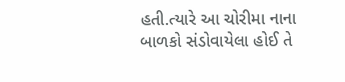હતી.ત્યારે આ ચોરીમા નાના બાળકો સંડોવાયેલા હોઈ તે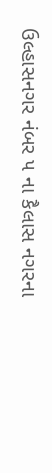ઉલ્હાસનગર નંબર ૫ ના કૈલાસ નગરના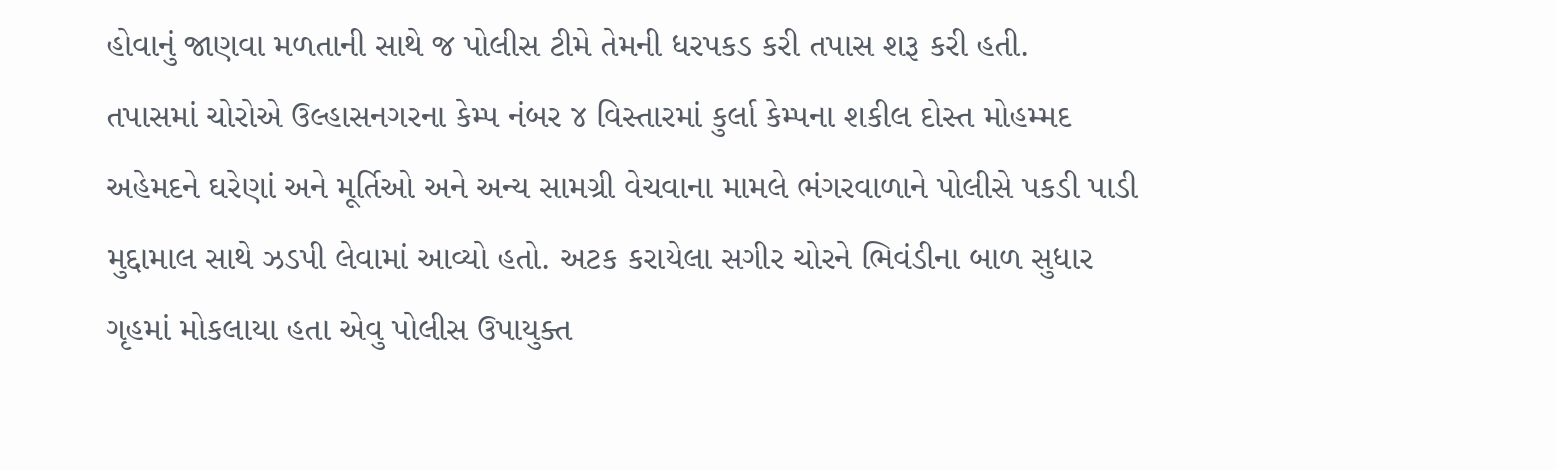હોવાનું જાણવા મળતાની સાથે જ પોલીસ ટીમે તેમની ધરપકડ કરી તપાસ શરૂ કરી હતી.
તપાસમાં ચોરોએ ઉલ્હાસનગરના કેમ્પ નંબર ૪ વિસ્તારમાં કુર્લા કેમ્પના શકીલ દોસ્ત મોહમ્મદ અહેમદને ઘરેણાં અને મૂર્તિઓ અને અન્ય સામગ્રી વેચવાના મામલે ભંગરવાળાને પોલીસે પકડી પાડી મુદ્દામાલ સાથે ઝડપી લેવામાં આવ્યો હતો. અટક કરાયેલા સગીર ચોરને ભિવંડીના બાળ સુધાર ગૃહમાં મોકલાયા હતા એવુ પોલીસ ઉપાયુક્ત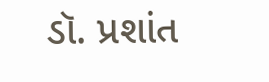ડૉ. પ્રશાંત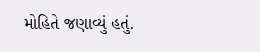મોહિતે જણાવ્યું હતું.